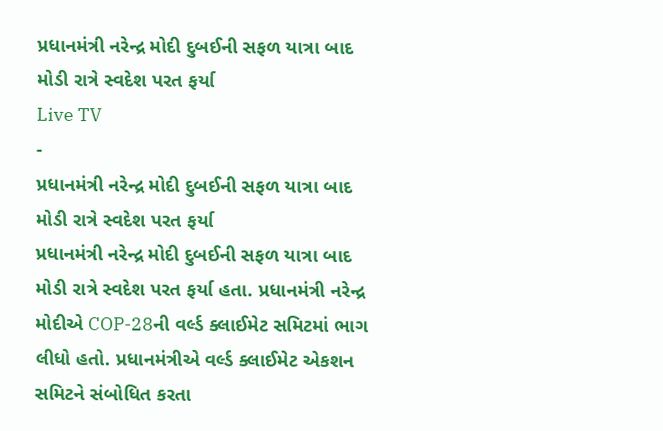પ્રધાનમંત્રી નરેન્દ્ર મોદી દુબઈની સફળ યાત્રા બાદ મોડી રાત્રે સ્વદેશ પરત ફર્યા
Live TV
-
પ્રધાનમંત્રી નરેન્દ્ર મોદી દુબઈની સફળ યાત્રા બાદ મોડી રાત્રે સ્વદેશ પરત ફર્યા
પ્રધાનમંત્રી નરેન્દ્ર મોદી દુબઈની સફળ યાત્રા બાદ મોડી રાત્રે સ્વદેશ પરત ફર્યા હતા. પ્રધાનમંત્રી નરેન્દ્ર મોદીએ COP-28ની વર્લ્ડ ક્લાઈમેટ સમિટમાં ભાગ લીધો હતો. પ્રધાનમંત્રીએ વર્લ્ડ ક્લાઈમેટ એકશન સમિટને સંબોધિત કરતા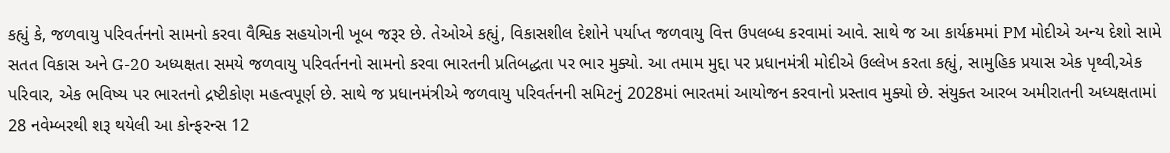કહ્યું કે, જળવાયુ પરિવર્તનનો સામનો કરવા વૈશ્વિક સહયોગની ખૂબ જરૂર છે. તેઓએ કહ્યું, વિકાસશીલ દેશોને પર્યાપ્ત જળવાયુ વિત્ત ઉપલબ્ધ કરવામાં આવે. સાથે જ આ કાર્યક્રમમાં PM મોદીએ અન્ય દેશો સામે સતત વિકાસ અને G-20 અધ્યક્ષતા સમયે જળવાયુ પરિવર્તનનો સામનો કરવા ભારતની પ્રતિબદ્ધતા પર ભાર મુક્યો. આ તમામ મુદ્દા પર પ્રધાનમંત્રી મોદીએ ઉલ્લેખ કરતા કહ્યું, સામુહિક પ્રયાસ એક પૃથ્વી,એક પરિવાર, એક ભવિષ્ય પર ભારતનો દ્રષ્ટીકોણ મહત્વપૂર્ણ છે. સાથે જ પ્રધાનમંત્રીએ જળવાયુ પરિવર્તનની સમિટનું 2028માં ભારતમાં આયોજન કરવાનો પ્રસ્તાવ મુક્યો છે. સંયુક્ત આરબ અમીરાતની અધ્યક્ષતામાં 28 નવેમ્બરથી શરૂ થયેલી આ કોન્ફરન્સ 12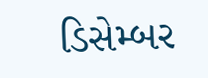ડિસેમ્બર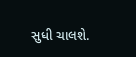સુધી ચાલશે.